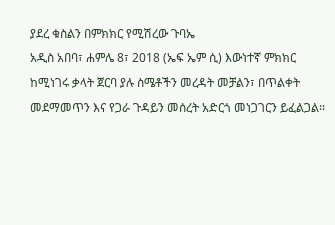ያደረ ቁስልን በምክክር የሚሽረው ጉባኤ
አዲስ አበባ፣ ሐምሌ 8፣ 2018 (ኤፍ ኤም ሲ) እውነተኛ ምክክር ከሚነገሩ ቃላት ጀርባ ያሉ ስሜቶችን መረዳት መቻልን፣ በጥልቀት መደማመጥን እና የጋራ ጉዳይን መሰረት አድርጎ መነጋገርን ይፈልጋል፡፡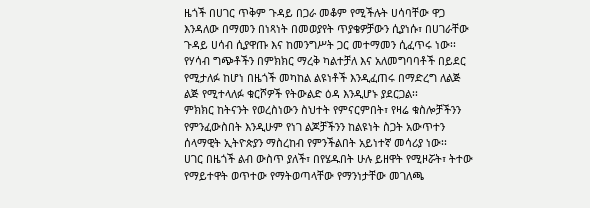ዜጎች በሀገር ጥቅም ጉዳይ በጋራ መቆም የሚችሉት ሀሳባቸው ዋጋ እንዳለው በማመን በነጻነት በመወያየት ጥያቄዎቻውን ሲያነሱ፣ በሀገራቸው ጉዳይ ሀሳብ ሲያዋጡ እና ከመንግሥት ጋር መተማመን ሲፈጥሩ ነው፡፡
የሃሳብ ግጭቶችን በምክክር ማረቅ ካልተቻለ እና አለመግባባቶች በይደር የሚታለፉ ከሆነ በዜጎች መካከል ልዩነቶች እንዲፈጠሩ በማድረግ ለልጅ ልጅ የሚተላለፉ ቁርሾዎች የትውልድ ዕዳ እንዲሆኑ ያደርጋል፡፡
ምክክር ከትናንት የወረስነውን ስህተት የምናርምበት፣ የዛሬ ቁስሎቻችንን የምንፈውስበት እንዲሁም የነገ ልጆቻችንን ከልዩነት ስጋት አውጥተን ሰላማዊት ኢትዮጵያን ማስረከብ የምንችልበት አይነተኛ መሳሪያ ነው፡፡
ሀገር በዜጎች ልብ ውስጥ ያለች፣ በየሄዱበት ሁሉ ይዘዋት የሚዞሯት፣ ትተው የማይተዋት ወጥተው የማትወጣላቸው የማንነታቸው መገለጫ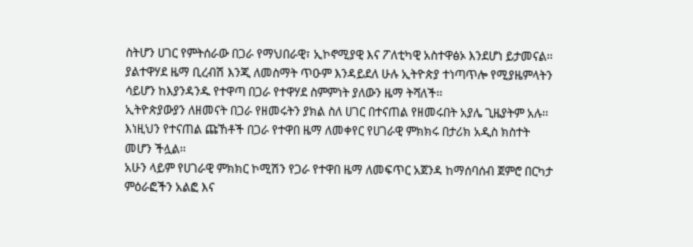ስትሆን ሀገር የምትሰራው በጋራ የማህበራዊ፣ ኢኮኖሚያዊ እና ፖለቲካዊ አስተዋፅኦ እንደሆነ ይታመናል፡፡
ያልተዋሃደ ዜማ ቢረብሽ እንጂ ለመስማት ጥዑም እንዳይደለ ሁሉ ኢትዮጵያ ተነጣጥሎ የሚያዜምላትን ሳይሆን ከእያንዳንዱ የተዋጣ በጋራ የተዋሃደ ስምምነት ያለውን ዜማ ትሻለች፡፡
ኢትዮጵያውያን ለዘመናት በጋራ የዘመሩትን ያክል ስለ ሀገር በተናጠል የዘመሩበት አያሌ ጊዜያትም አሉ፡፡ እነዚህን የተናጠል ጩኸቶች በጋራ የተዋበ ዜማ ለመቀየር የሀገራዊ ምክክሩ በታሪክ አዲስ ክስተት መሆን ችሏል፡፡
አሁን ላይም የሀገራዊ ምክክር ኮሚሽን የጋራ የተዋበ ዜማ ለመፍጥር አጀንዳ ከማሰባሰብ ጀምሮ በርካታ ምዕራፎችን አልፎ እና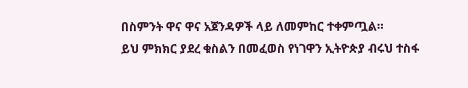በስምንት ዋና ዋና አጀንዳዎች ላይ ለመምከር ተቀምጧል።
ይህ ምክክር ያደረ ቁስልን በመፈወስ የነገዋን ኢትዮጵያ ብሩህ ተስፋ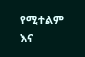የሚተልም እና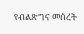የብልጽግና መሰረት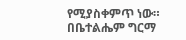የሚያስቀምጥ ነው።
በቤተልሔም ግርማ